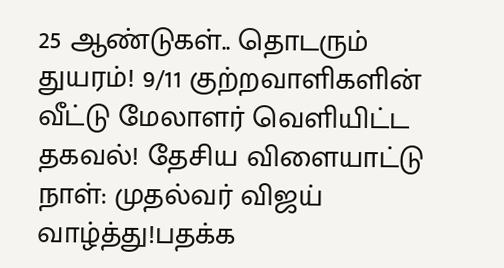25 ஆண்டுகள்.. தொடரும் துயரம்! 9/11 குற்றவாளிகளின் வீட்டு மேலாளர் வெளியிட்ட தகவல்! தேசிய விளையாட்டு நாள்: முதல்வர் விஜய் வாழ்த்து!பதக்க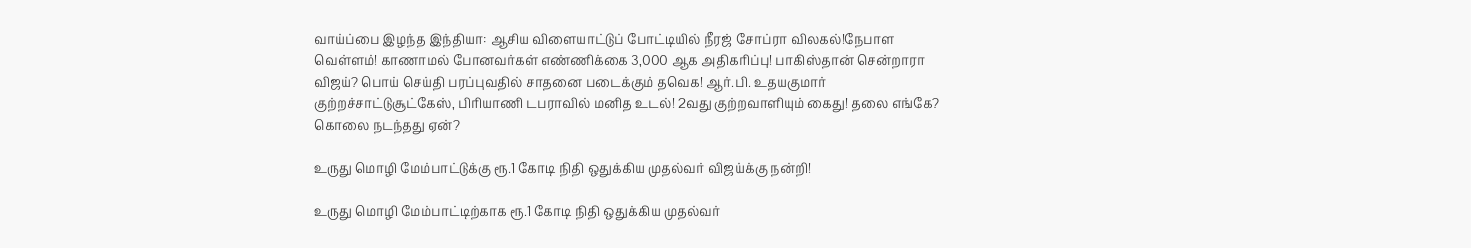வாய்ப்பை இழந்த இந்தியா: ஆசிய விளையாட்டுப் போட்டியில் நீரஜ் சோப்ரா விலகல்!நேபாள வெள்ளம்! காணாமல் போனவர்கள் எண்ணிக்கை 3,000 ஆக அதிகரிப்பு! பாகிஸ்தான் சென்றாரா விஜய்? பொய் செய்தி பரப்புவதில் சாதனை படைக்கும் தவெக! ஆர்.பி. உதயகுமார் குற்றச்சாட்டுசூட்கேஸ், பிரியாணி டபராவில் மனித உடல்! 2வது குற்றவாளியும் கைது! தலை எங்கே? கொலை நடந்தது ஏன்?

உருது மொழி மேம்பாட்டுக்கு ரூ.1 கோடி நிதி ஒதுக்கிய முதல்வர் விஜய்க்கு நன்றி!

உருது மொழி மேம்பாட்டிற்காக ரூ.1 கோடி நிதி ஒதுக்கிய முதல்வர்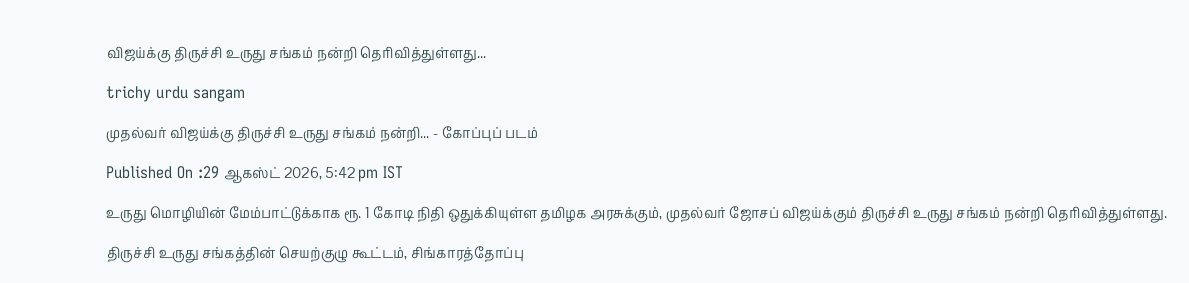விஜய்க்கு திருச்சி உருது சங்கம் நன்றி தெரிவித்துள்ளது...

trichy urdu sangam

முதல்வர் விஜய்க்கு திருச்சி உருது சங்கம் நன்றி... - கோப்புப் படம்

Published On :29 ஆகஸ்ட் 2026, 5:42 pm IST

உருது மொழியின் மேம்பாட்டுக்காக ரூ. 1 கோடி நிதி ஒதுக்கியுள்ள தமிழக அரசுக்கும், முதல்வர் ஜோசப் விஜய்க்கும் திருச்சி உருது சங்கம் நன்றி தெரிவித்துள்ளது.

திருச்சி உருது சங்கத்தின் செயற்குழு கூட்டம், சிங்காரத்தோப்பு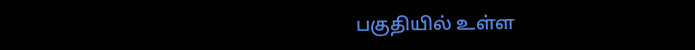பகுதியில் உள்ள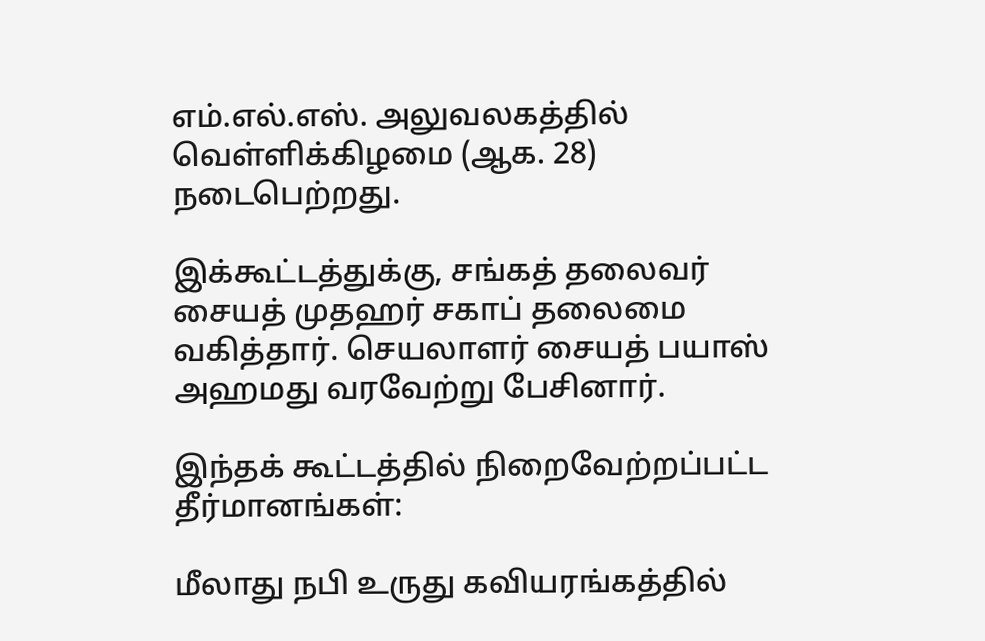எம்.எல்.எஸ். அலுவலகத்தில் வெள்ளிக்கிழமை (ஆக. 28) நடைபெற்றது.

இக்கூட்டத்துக்கு, சங்கத் தலைவர் சையத் முதஹர் சகாப் தலைமை வகித்தார். செயலாளர் சையத் பயாஸ் அஹமது வரவேற்று பேசினார்.

இந்தக் கூட்டத்தில் நிறைவேற்றப்பட்ட தீர்மானங்கள்:

மீலாது நபி உருது கவியரங்கத்தில்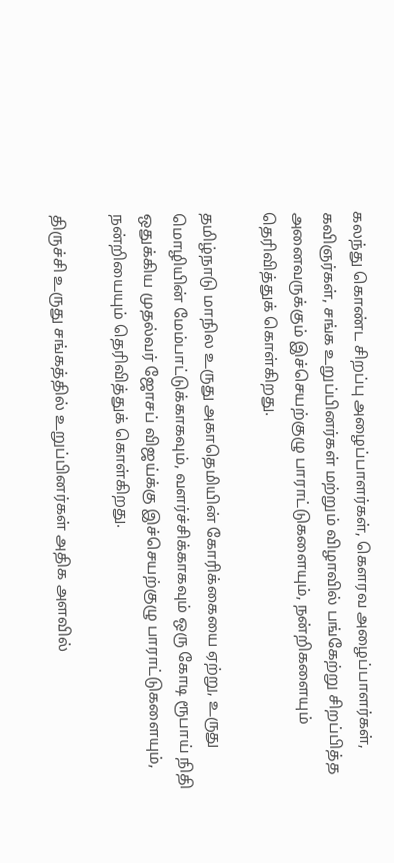கலந்து கொண்ட சிறப்பு அழைப்பாளர்கள், கெளரவ அழைப்பாளர்கள், கவிஞர்கள், சங்க உறுப்பினர்கள் மற்றும் விழாவில் பங்கேற்று சிறப்பித்த அனைவருக்கும் இச்செயற்குழு பாராட்டுகளையும், நன்றிகளையும் தெரிவித்துக் கொள்கிறது.

தமிழ்நாடு மாநில உருது அகாதெமியின் கோரிக்கையை ஏற்று, உருது மொழியின் மேம்பாட்டுக்காகவும், வளர்ச்சிக்காகவும் ஒரு கோடி ரூபாய் நிதி ஒதுக்கிய முதல்வர் ஜோசப் விஜய்க்கு இச்செயற்குழு பாராட்டுகளையும், நன்றியையும் தெரிவித்துக் கொள்கிறது.

திருச்சி உருது சங்கத்தில் உறுப்பினர்கள் அதிக அளவில்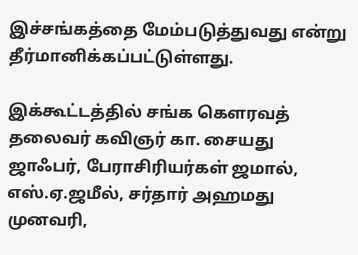இச்சங்கத்தை மேம்படுத்துவது என்று தீர்மானிக்கப்பட்டுள்ளது.

இக்கூட்டத்தில் சங்க கெளரவத் தலைவர் கவிஞர் கா. சையது ஜாஃபர், பேராசிரியர்கள் ஜமால், எஸ்.ஏ.ஜமீல், சர்தார் அஹமது முனவரி,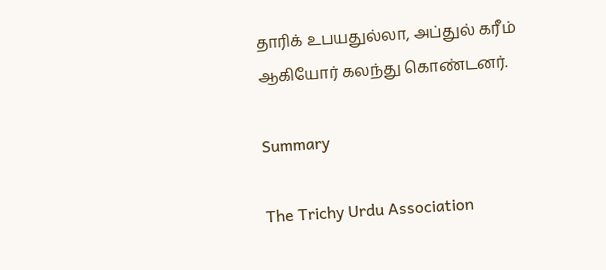தாரிக் உபயதுல்லா, அப்துல் கரீம் ஆகியோர் கலந்து கொண்டனர்.

Summary

The Trichy Urdu Association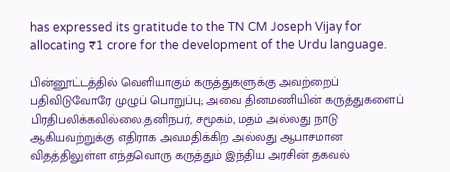has expressed its gratitude to the TN CM Joseph Vijay for allocating ₹1 crore for the development of the Urdu language.

பின்னூட்டத்தில் வெளியாகும் கருத்துகளுக்கு அவற்றைப் பதிவிடுவோரே முழுப் பொறுப்பு; அவை தினமணியின் கருத்துகளைப் பிரதிபலிக்கவில்லை.தனிநபர், சமூகம், மதம் அல்லது நாடு ஆகியவற்றுக்கு எதிராக அவமதிக்கிற அல்லது ஆபாசமான விதத்திலுள்ள எந்தவொரு கருத்தும் இந்திய அரசின் தகவல்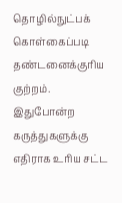தொழில்நுட்பக் கொள்கைப்படி தண்டனைக்குரிய குற்றம். இதுபோன்ற கருத்துகளுக்கு எதிராக உரிய சட்ட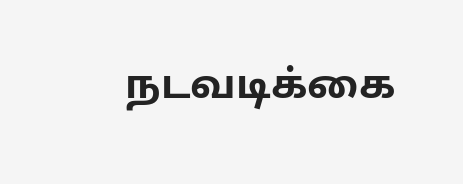நடவடிக்கை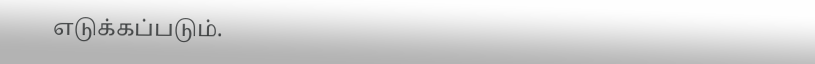எடுக்கப்படும்.